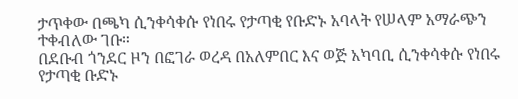ታጥቀው በጫካ ሲንቀሳቀሱ የነበሩ የታጣቂ የቡድኑ አባላት የሠላም አማራጭን ተቀብለው ገቡ።
በደቡብ ጎንደር ዞን በፎገራ ወረዳ በአለምበር እና ወጅ አካባቢ ሲንቀሳቀሱ የነበሩ የታጣቂ ቡድኑ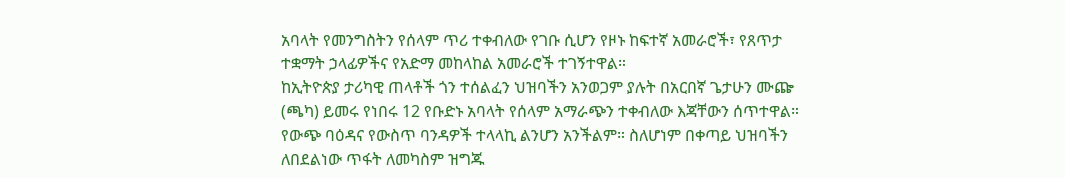አባላት የመንግስትን የሰላም ጥሪ ተቀብለው የገቡ ሲሆን የዞኑ ከፍተኛ አመራሮች፣ የጸጥታ ተቋማት ኃላፊዎችና የአድማ መከላከል አመራሮች ተገኝተዋል።
ከኢትዮጵያ ታሪካዊ ጠላቶች ጎን ተሰልፈን ህዝባችን አንወጋም ያሉት በአርበኛ ጌታሁን ሙጬ (ጫካ) ይመሩ የነበሩ 12 የቡድኑ አባላት የሰላም አማራጭን ተቀብለው እጃቸውን ሰጥተዋል።
የውጭ ባዕዳና የውስጥ ባንዳዎች ተላላኪ ልንሆን አንችልም። ስለሆነም በቀጣይ ህዝባችን ለበደልነው ጥፋት ለመካስም ዝግጁ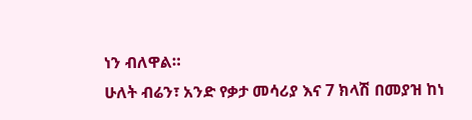ነን ብለዋል።
ሁለት ብሬን፣ አንድ የቃታ መሳሪያ እና 7 ክላሽ በመያዝ ከነ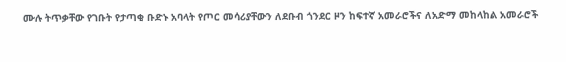ሙሉ ትጥቃቸው የገቡት የታጣቂ ቡድኑ አባላት የጦር መሳሪያቸውን ለደቡብ ጎንደር ዞን ከፍተኛ አመራሮችና ለአድማ መከላከል አመራሮች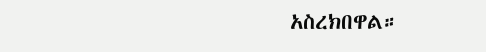አስረክበዋል።